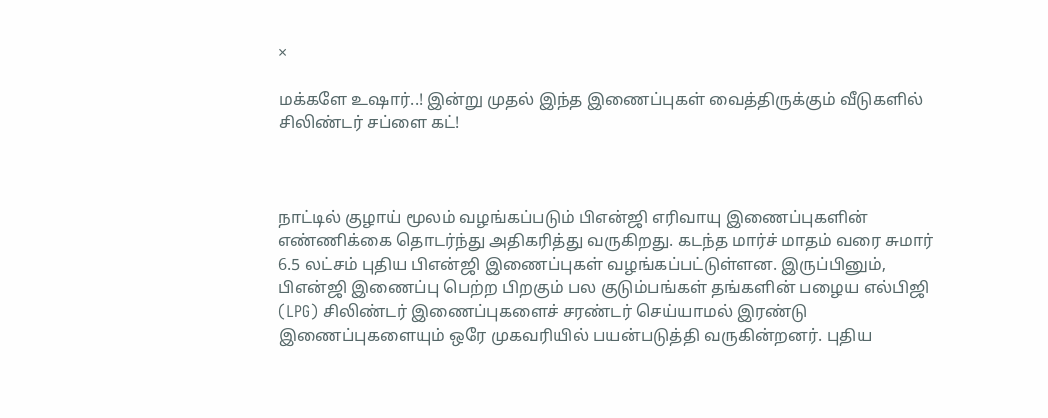×

மக்களே உஷார்..! இன்று முதல் இந்த இணைப்புகள் வைத்திருக்கும் வீடுகளில் சிலிண்டர் சப்ளை கட்!



நாட்டில் குழாய் மூலம் வழங்கப்படும் பிஎன்ஜி எரிவாயு இணைப்புகளின் எண்ணிக்கை தொடர்ந்து அதிகரித்து வருகிறது. கடந்த மார்ச் மாதம் வரை சுமார் 6.5 லட்சம் புதிய பிஎன்ஜி இணைப்புகள் வழங்கப்பட்டுள்ளன. இருப்பினும், பிஎன்ஜி இணைப்பு பெற்ற பிறகும் பல குடும்பங்கள் தங்களின் பழைய எல்பிஜி (LPG) சிலிண்டர் இணைப்புகளைச் சரண்டர் செய்யாமல் இரண்டு இணைப்புகளையும் ஒரே முகவரியில் பயன்படுத்தி வருகின்றனர். புதிய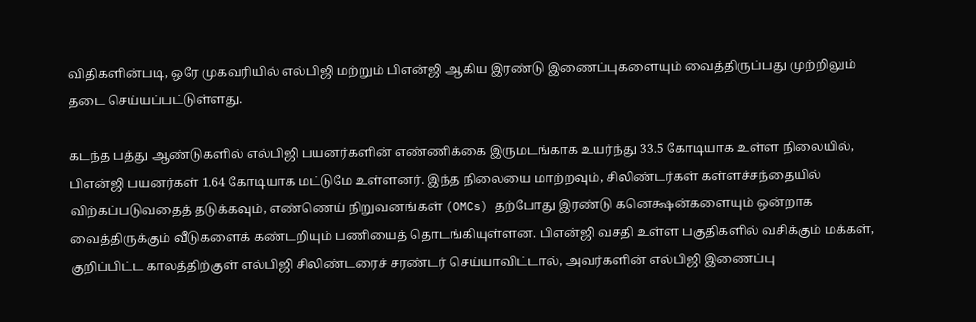விதிகளின்படி, ஒரே முகவரியில் எல்பிஜி மற்றும் பிஎன்ஜி ஆகிய இரண்டு இணைப்புகளையும் வைத்திருப்பது முற்றிலும் தடை செய்யப்பட்டுள்ளது.

கடந்த பத்து ஆண்டுகளில் எல்பிஜி பயனர்களின் எண்ணிக்கை இருமடங்காக உயர்ந்து 33.5 கோடியாக உள்ள நிலையில், பிஎன்ஜி பயனர்கள் 1.64 கோடியாக மட்டுமே உள்ளனர். இந்த நிலையை மாற்றவும், சிலிண்டர்கள் கள்ளச்சந்தையில் விற்கப்படுவதைத் தடுக்கவும், எண்ணெய் நிறுவனங்கள் (OMCs) தற்போது இரண்டு கனெக்ஷன்களையும் ஒன்றாக வைத்திருக்கும் வீடுகளைக் கண்டறியும் பணியைத் தொடங்கியுள்ளன. பிஎன்ஜி வசதி உள்ள பகுதிகளில் வசிக்கும் மக்கள், குறிப்பிட்ட காலத்திற்குள் எல்பிஜி சிலிண்டரைச் சரண்டர் செய்யாவிட்டால், அவர்களின் எல்பிஜி இணைப்பு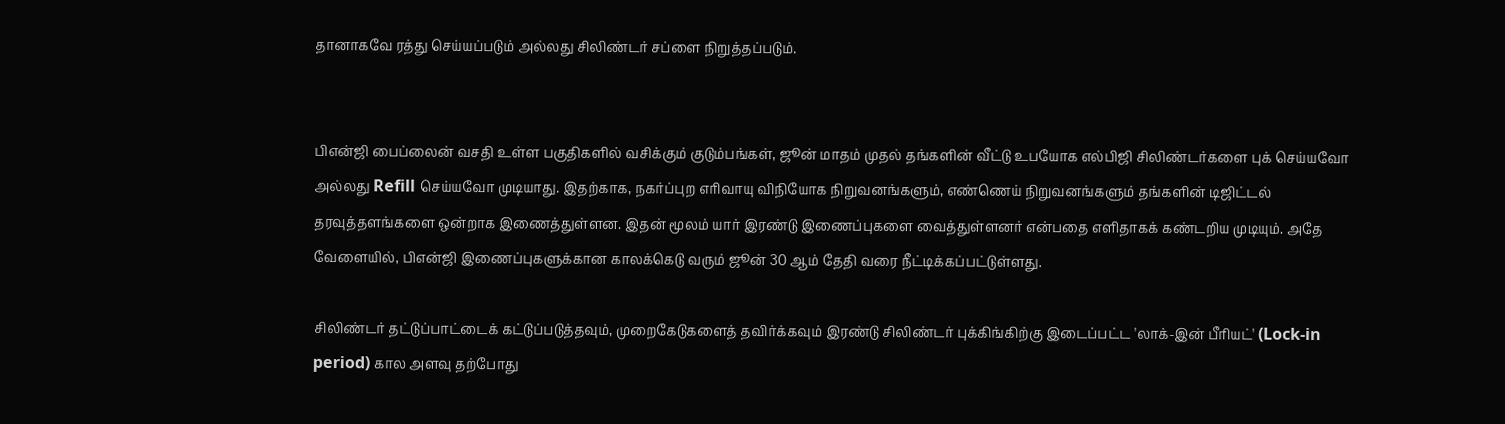தானாகவே ரத்து செய்யப்படும் அல்லது சிலிண்டர் சப்ளை நிறுத்தப்படும்.


பிஎன்ஜி பைப்லைன் வசதி உள்ள பகுதிகளில் வசிக்கும் குடும்பங்கள், ஜூன் மாதம் முதல் தங்களின் வீட்டு உபயோக எல்பிஜி சிலிண்டர்களை புக் செய்யவோ அல்லது Refill செய்யவோ முடியாது. இதற்காக, நகர்ப்புற எரிவாயு விநியோக நிறுவனங்களும், எண்ணெய் நிறுவனங்களும் தங்களின் டிஜிட்டல் தரவுத்தளங்களை ஒன்றாக இணைத்துள்ளன. இதன் மூலம் யார் இரண்டு இணைப்புகளை வைத்துள்ளனர் என்பதை எளிதாகக் கண்டறிய முடியும். அதே வேளையில், பிஎன்ஜி இணைப்புகளுக்கான காலக்கெடு வரும் ஜூன் 30 ஆம் தேதி வரை நீட்டிக்கப்பட்டுள்ளது.

சிலிண்டர் தட்டுப்பாட்டைக் கட்டுப்படுத்தவும், முறைகேடுகளைத் தவிர்க்கவும் இரண்டு சிலிண்டர் புக்கிங்கிற்கு இடைப்பட்ட 'லாக்-இன் பீரியட்' (Lock-in period) கால அளவு தற்போது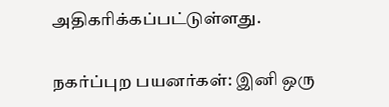அதிகரிக்கப்பட்டுள்ளது.

நகர்ப்புற பயனர்கள்: இனி ஒரு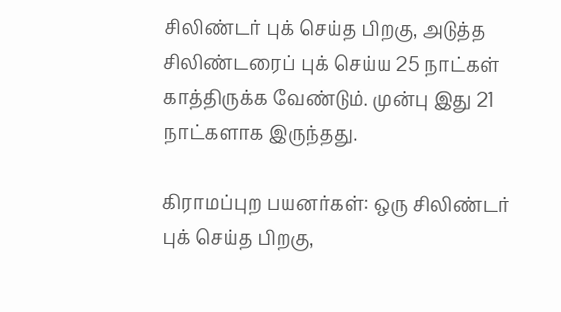சிலிண்டர் புக் செய்த பிறகு, அடுத்த சிலிண்டரைப் புக் செய்ய 25 நாட்கள் காத்திருக்க வேண்டும். முன்பு இது 21 நாட்களாக இருந்தது.

கிராமப்புற பயனர்கள்: ஒரு சிலிண்டர் புக் செய்த பிறகு,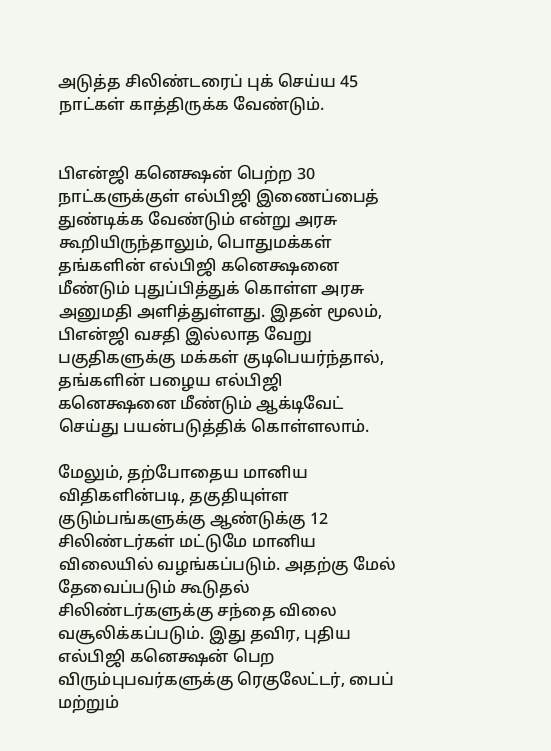அடுத்த சிலிண்டரைப் புக் செய்ய 45 நாட்கள் காத்திருக்க வேண்டும்.


பிஎன்ஜி கனெக்ஷன் பெற்ற 30 நாட்களுக்குள் எல்பிஜி இணைப்பைத் துண்டிக்க வேண்டும் என்று அரசு கூறியிருந்தாலும், பொதுமக்கள் தங்களின் எல்பிஜி கனெக்ஷனை மீண்டும் புதுப்பித்துக் கொள்ள அரசு அனுமதி அளித்துள்ளது. இதன் மூலம், பிஎன்ஜி வசதி இல்லாத வேறு பகுதிகளுக்கு மக்கள் குடிபெயர்ந்தால், தங்களின் பழைய எல்பிஜி கனெக்ஷனை மீண்டும் ஆக்டிவேட் செய்து பயன்படுத்திக் கொள்ளலாம்.

மேலும், தற்போதைய மானிய விதிகளின்படி, தகுதியுள்ள குடும்பங்களுக்கு ஆண்டுக்கு 12 சிலிண்டர்கள் மட்டுமே மானிய விலையில் வழங்கப்படும். அதற்கு மேல் தேவைப்படும் கூடுதல் சிலிண்டர்களுக்கு சந்தை விலை வசூலிக்கப்படும். இது தவிர, புதிய எல்பிஜி கனெக்ஷன் பெற விரும்புபவர்களுக்கு ரெகுலேட்டர், பைப் மற்றும்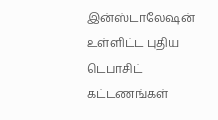இன்ஸ்டாலேஷன் உள்ளிட்ட புதிய டெபாசிட் கட்டணங்கள்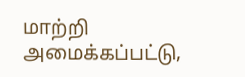மாற்றி அமைக்கப்பட்டு,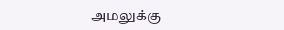அமலுக்கு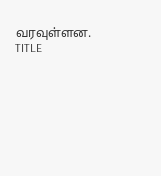வரவுள்ளன. TITLE